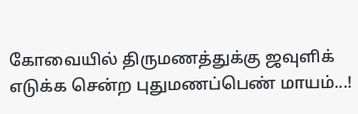கோவையில் திருமணத்துக்கு ஜவுளிக் எடுக்க சென்ற புதுமணப்பெண் மாயம்...!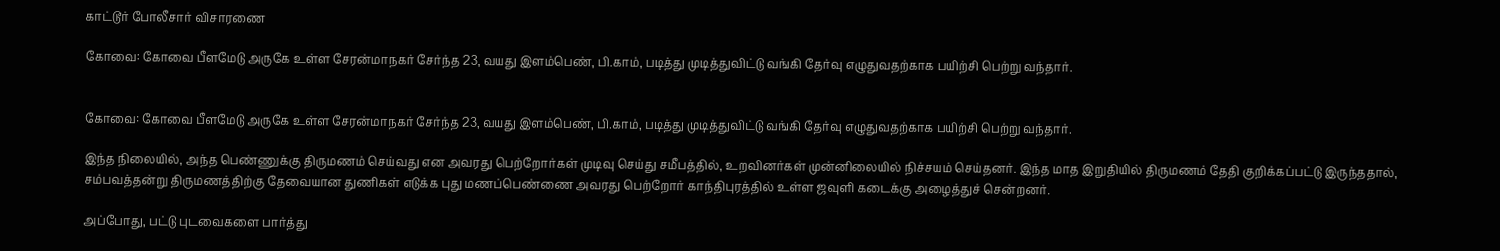காட்டூர் போலீசார் விசாரணை

கோவை: கோவை பீளமேடு அருகே உள்ள சேரன்மாநகர் சேர்ந்த 23, வயது இளம்பெண், பி.காம், படித்து முடித்துவிட்டு வங்கி தேர்வு எழுதுவதற்காக பயிற்சி பெற்று வந்தார்.


கோவை: கோவை பீளமேடு அருகே உள்ள சேரன்மாநகர் சேர்ந்த 23, வயது இளம்பெண், பி.காம், படித்து முடித்துவிட்டு வங்கி தேர்வு எழுதுவதற்காக பயிற்சி பெற்று வந்தார்.

இந்த நிலையில், அந்த பெண்ணுக்கு திருமணம் செய்வது என அவரது பெற்றோர்கள் முடிவு செய்து சமீபத்தில், உறவினர்கள் முன்னிலையில் நிச்சயம் செய்தனர். இந்த மாத இறுதியில் திருமணம் தேதி குறிக்கப்பட்டு இருந்ததால், சம்பவத்தன்று திருமணத்திற்கு தேவையான துணிகள் எடுக்க புது மணப்பெண்ணை அவரது பெற்றோர் காந்திபுரத்தில் உள்ள ஜவுளி கடைக்கு அழைத்துச் சென்றனர்.

அப்போது, பட்டு புடவைகளை பார்த்து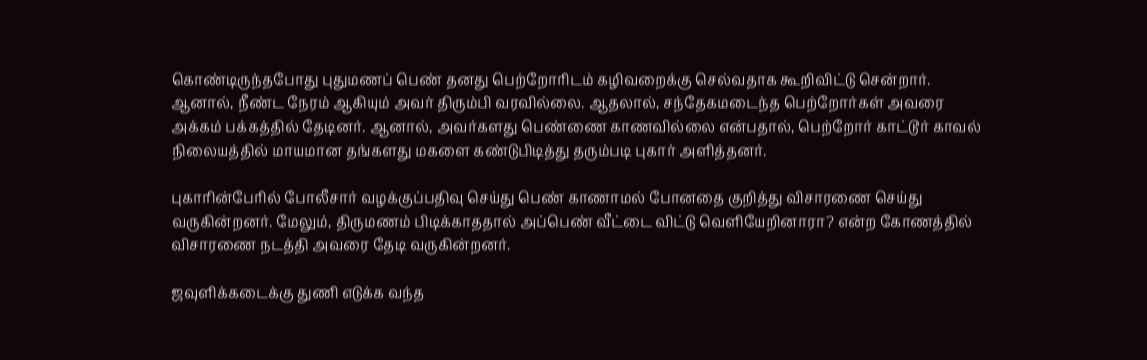கொண்டிருந்தபோது புதுமணப் பெண் தனது பெற்றோரிடம் கழிவறைக்கு செல்வதாக கூறிவிட்டு சென்றார். ஆனால், நீண்ட நேரம் ஆகியும் அவர் திரும்பி வரவில்லை. ஆதலால், சந்தேகமடைந்த பெற்றோர்கள் அவரை அக்கம் பக்கத்தில் தேடினர். ஆனால், அவர்களது பெண்ணை காணவில்லை என்பதால், பெற்றோர் காட்டூர் காவல் நிலையத்தில் மாயமான தங்களது மகளை கண்டுபிடித்து தரும்படி புகார் அளித்தனர்.

புகாரின்பேரில் போலீசார் வழக்குப்பதிவு செய்து பெண் காணாமல் போனதை குறித்து விசாரணை செய்து வருகின்றனர். மேலும், திருமணம் பிடிக்காததால் அப்பெண் வீட்டை விட்டு வெளியேறினாரா? என்ற கோணத்தில் விசாரணை நடத்தி அவரை தேடி வருகின்றனர்.

ஜவுளிக்கடைக்கு துணி எடுக்க வந்த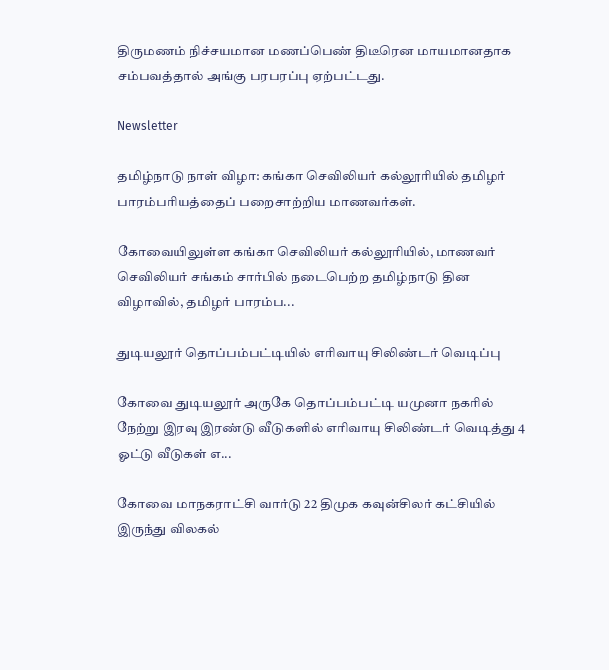திருமணம் நிச்சயமான மணப்பெண் திடீரென மாயமானதாக சம்பவத்தால் அங்கு பரபரப்பு ஏற்பட்டது.

Newsletter

தமிழ்நாடு நாள் விழா: கங்கா செவிலியர் கல்லூரியில் தமிழர் பாரம்பரியத்தைப் பறைசாற்றிய மாணவர்கள்.

கோவையிலுள்ள கங்கா செவிலியர் கல்லூரியில், மாணவர் செவிலியர் சங்கம் சார்பில் நடைபெற்ற தமிழ்நாடு தின விழாவில், தமிழர் பாரம்ப...

துடியலூர் தொப்பம்பட்டியில் எரிவாயு சிலிண்டர் வெடிப்பு

கோவை துடியலூர் அருகே தொப்பம்பட்டி யமுனா நகரில் நேற்று இரவு இரண்டு வீடுகளில் எரிவாயு சிலிண்டர் வெடித்து 4 ஓட்டு வீடுகள் எ...

கோவை மாநகராட்சி வார்டு 22 திமுக கவுன்சிலர் கட்சியில் இருந்து விலகல்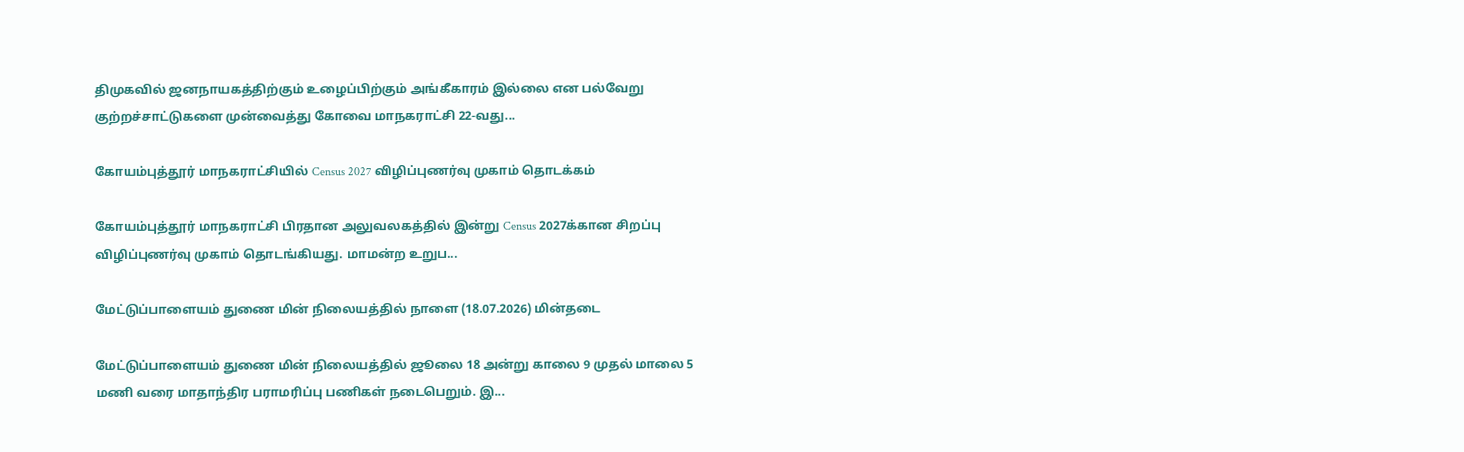திமுகவில் ஜனநாயகத்திற்கும் உழைப்பிற்கும் அங்கீகாரம் இல்லை என பல்வேறு குற்றச்சாட்டுகளை முன்வைத்து கோவை மாநகராட்சி 22-வது...

கோயம்புத்தூர் மாநகராட்சியில் Census 2027 விழிப்புணர்வு முகாம் தொடக்கம்

கோயம்புத்தூர் மாநகராட்சி பிரதான அலுவலகத்தில் இன்று Census 2027க்கான சிறப்பு விழிப்புணர்வு முகாம் தொடங்கியது. மாமன்ற உறுப...

மேட்டுப்பாளையம் துணை மின் நிலையத்தில் நாளை (18.07.2026) மின்தடை

மேட்டுப்பாளையம் துணை மின் நிலையத்தில் ஜூலை 18 அன்று காலை 9 முதல் மாலை 5 மணி வரை மாதாந்திர பராமரிப்பு பணிகள் நடைபெறும். இ...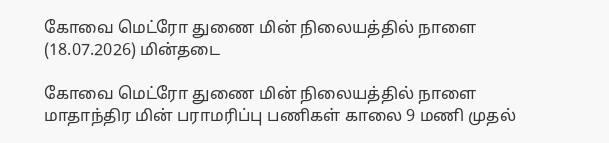கோவை மெட்ரோ துணை மின் நிலையத்தில் நாளை (18.07.2026) மின்தடை

கோவை மெட்ரோ துணை மின் நிலையத்தில் நாளை மாதாந்திர மின் பராமரிப்பு பணிகள் காலை 9 மணி முதல்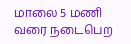மாலை 5 மணி வரை நடைபெற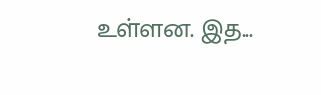உள்ளன. இத...